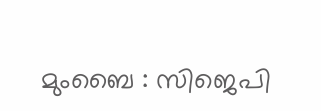മുംബൈ : സിജെപി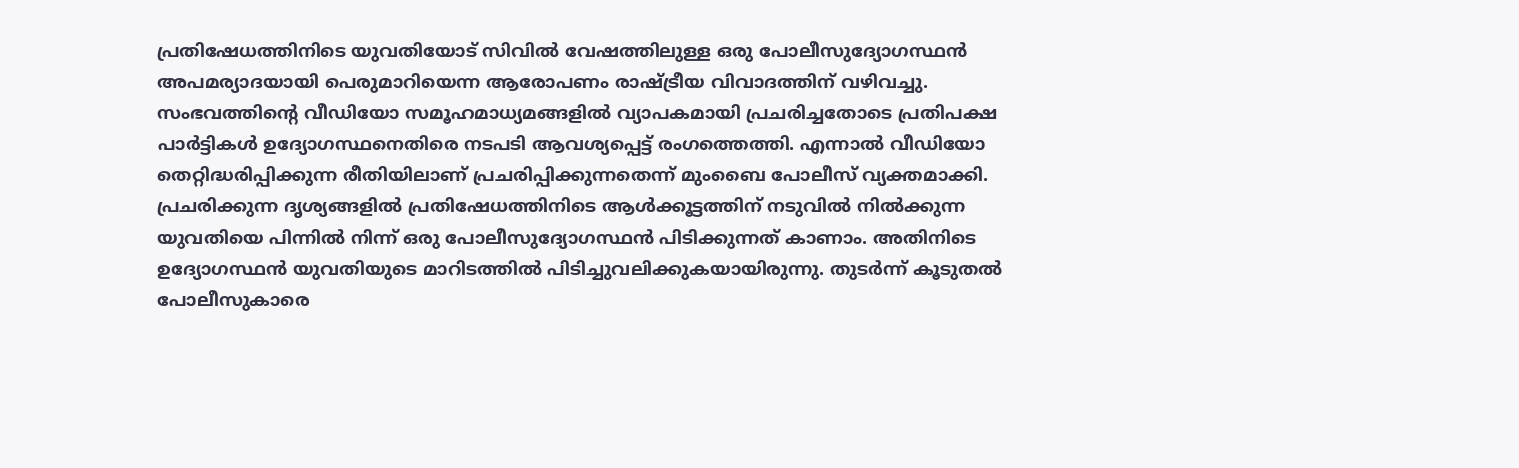പ്രതിഷേധത്തിനിടെ യുവതിയോട് സിവിൽ വേഷത്തിലുള്ള ഒരു പോലീസുദ്യോഗസ്ഥൻ അപമര്യാദയായി പെരുമാറിയെന്ന ആരോപണം രാഷ്ട്രീയ വിവാദത്തിന് വഴിവച്ചു. സംഭവത്തിന്റെ വീഡിയോ സമൂഹമാധ്യമങ്ങളിൽ വ്യാപകമായി പ്രചരിച്ചതോടെ പ്രതിപക്ഷ പാർട്ടികൾ ഉദ്യോഗസ്ഥനെതിരെ നടപടി ആവശ്യപ്പെട്ട് രംഗത്തെത്തി. എന്നാൽ വീഡിയോ തെറ്റിദ്ധരിപ്പിക്കുന്ന രീതിയിലാണ് പ്രചരിപ്പിക്കുന്നതെന്ന് മുംബൈ പോലീസ് വ്യക്തമാക്കി. പ്രചരിക്കുന്ന ദൃശ്യങ്ങളിൽ പ്രതിഷേധത്തിനിടെ ആൾക്കൂട്ടത്തിന് നടുവിൽ നിൽക്കുന്ന യുവതിയെ പിന്നിൽ നിന്ന് ഒരു പോലീസുദ്യോഗസ്ഥൻ പിടിക്കുന്നത് കാണാം. അതിനിടെ ഉദ്യോഗസ്ഥൻ യുവതിയുടെ മാറിടത്തിൽ പിടിച്ചുവലിക്കുകയായിരുന്നു. തുടർന്ന് കൂടുതൽ പോലീസുകാരെ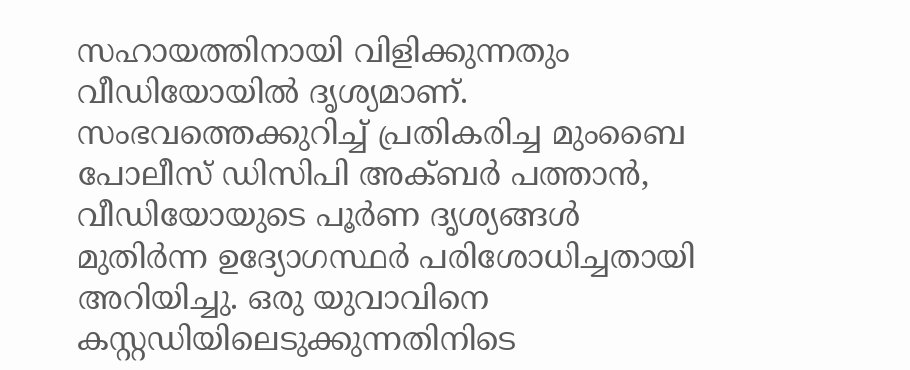സഹായത്തിനായി വിളിക്കുന്നതും വീഡിയോയിൽ ദൃശ്യമാണ്.
സംഭവത്തെക്കുറിച്ച് പ്രതികരിച്ച മുംബൈ പോലീസ് ഡിസിപി അക്ബർ പത്താൻ, വീഡിയോയുടെ പൂർണ ദൃശ്യങ്ങൾ മുതിർന്ന ഉദ്യോഗസ്ഥർ പരിശോധിച്ചതായി അറിയിച്ചു. ഒരു യുവാവിനെ കസ്റ്റഡിയിലെടുക്കുന്നതിനിടെ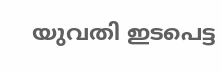യുവതി ഇടപെട്ട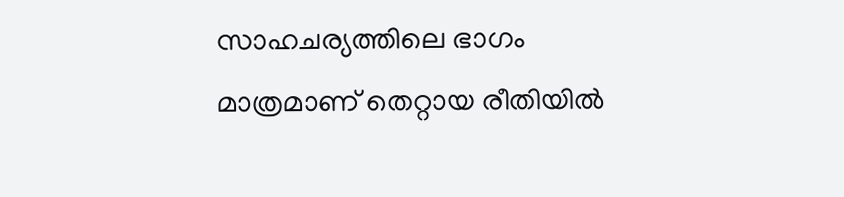സാഹചര്യത്തിലെ ഭാഗം മാത്രമാണ് തെറ്റായ രീതിയിൽ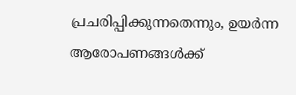പ്രചരിപ്പിക്കുന്നതെന്നും, ഉയർന്ന ആരോപണങ്ങൾക്ക്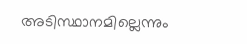അടിസ്ഥാനമില്ലെന്നും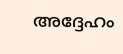അദ്ദേഹം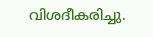വിശദീകരിച്ചു.